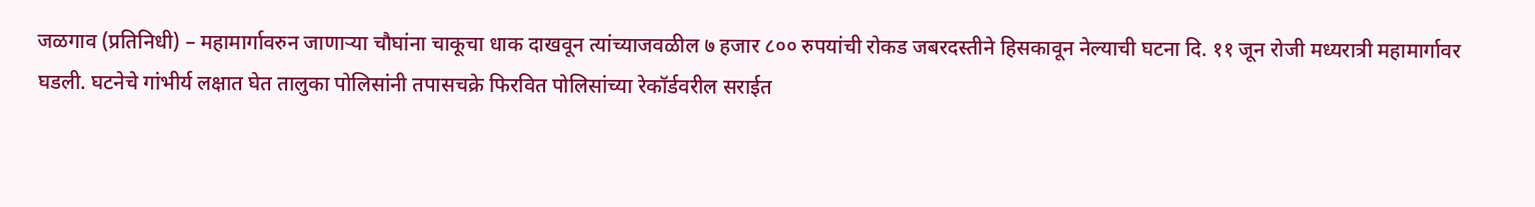जळगाव (प्रतिनिधी) – महामार्गावरुन जाणाऱ्या चौघांना चाकूचा धाक दाखवून त्यांच्याजवळील ७ हजार ८०० रुपयांची रोकड जबरदस्तीने हिसकावून नेल्याची घटना दि. ११ जून रोजी मध्यरात्री महामार्गावर घडली. घटनेचे गांभीर्य लक्षात घेत तालुका पोलिसांनी तपासचक्रे फिरवित पोलिसांच्या रेकॉर्डवरील सराईत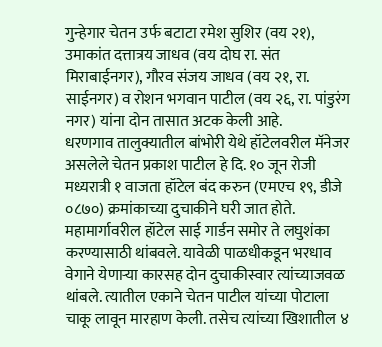गुन्हेगार चेतन उर्फ बटाटा रमेश सुशिर (वय २१), उमाकांत दत्तात्रय जाधव (वय दोघ रा. संत मिराबाईनगर), गौरव संजय जाधव (वय २१, रा. साईनगर) व रोशन भगवान पाटील (वय २६, रा. पांडुरंग नगर) यांना दोन तासात अटक केली आहे.
धरणगाव तालुक्यातील बांभोरी येथे हॉटेलवरील मॅनेजर असलेले चेतन प्रकाश पाटील हे दि. १० जून रोजी मध्यरात्री १ वाजता हॉटेल बंद करुन (एमएच १९, डीजे ०८७०) क्रमांकाच्या दुचाकीने घरी जात होते. महामार्गावरील हॉटेल साई गार्डन समोर ते लघुशंका करण्यासाठी थांबवले. यावेळी पाळधीकडून भरधाव वेगाने येणाऱ्या कारसह दोन दुचाकीस्वार त्यांच्याजवळ थांबले. त्यातील एकाने चेतन पाटील यांच्या पोटाला चाकू लावून मारहाण केली. तसेच त्यांच्या खिशातील ४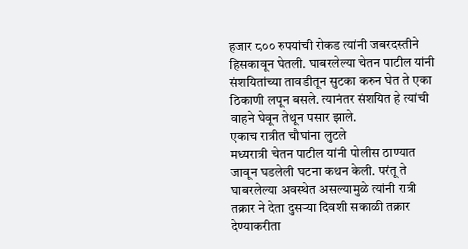हजार ८०० रुपयांची रोकड त्यांनी जबरदस्तीने हिसकावून घेतली. घाबरलेल्या चेतन पाटील यांनी संशयितांच्या तावडीतून सुटका करुन घेत ते एका ठिकाणी लपून बसले. त्यानंतर संशयित हे त्यांची वाहने घेवून तेथून पसार झाले.
एकाच रात्रीत चौघांना लुटले
मध्यरात्री चेतन पाटील यांनी पोलीस ठाण्यात जावून घडलेली घटना कथन केली. परंतू ते घाबरलेल्या अवस्थेत असल्यामुळे त्यांनी रात्री तक्रार ने देता दुसऱ्या दिवशी सकाळी तक्रार देण्याकरीता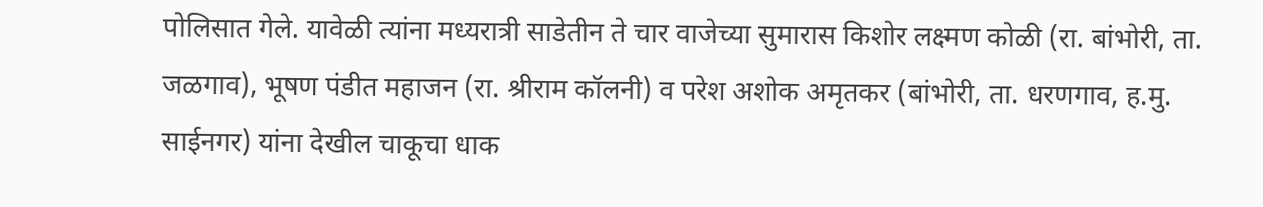पोलिसात गेले. यावेळी त्यांना मध्यरात्री साडेतीन ते चार वाजेच्या सुमारास किशोर लक्ष्मण कोळी (रा. बांभोरी, ता. जळगाव), भूषण पंडीत महाजन (रा. श्रीराम कॉलनी) व परेश अशोक अमृतकर (बांभोरी, ता. धरणगाव, ह.मु. साईनगर) यांना देखील चाकूचा धाक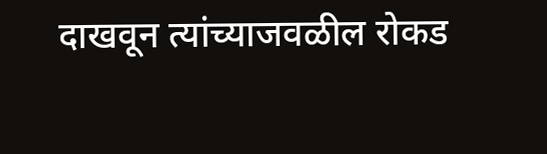दाखवून त्यांच्याजवळील रोकड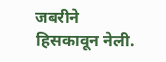जबरीने हिसकावून नेली.